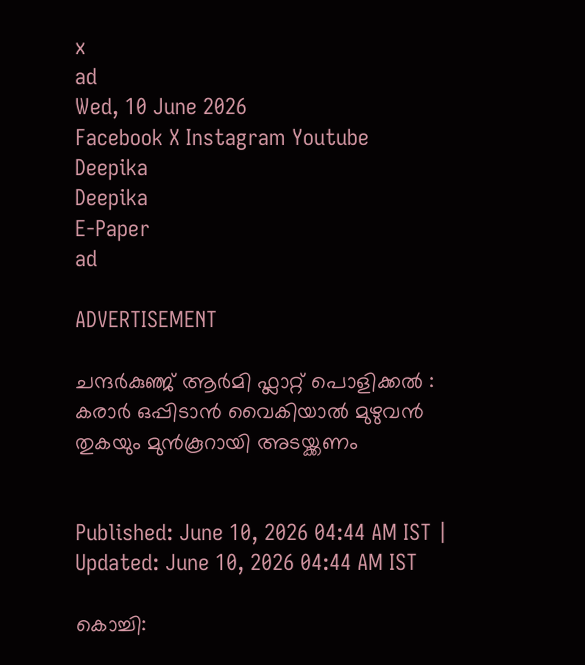x
ad
Wed, 10 June 2026
Facebook X Instagram Youtube
Deepika
Deepika
E-Paper
ad

ADVERTISEMENT

ചന്ദര്‍കുഞ്ജ് ആര്‍മി ഫ്ലാറ്റ് പൊളിക്കല്‍ : കരാര്‍ ഒപ്പിടാന്‍ വൈകിയാല്‍ മുഴുവന്‍ തുകയും മുന്‍കൂറായി അടയ്ക്കണം


Published: June 10, 2026 04:44 AM IST | Updated: June 10, 2026 04:44 AM IST

കൊച്ചി: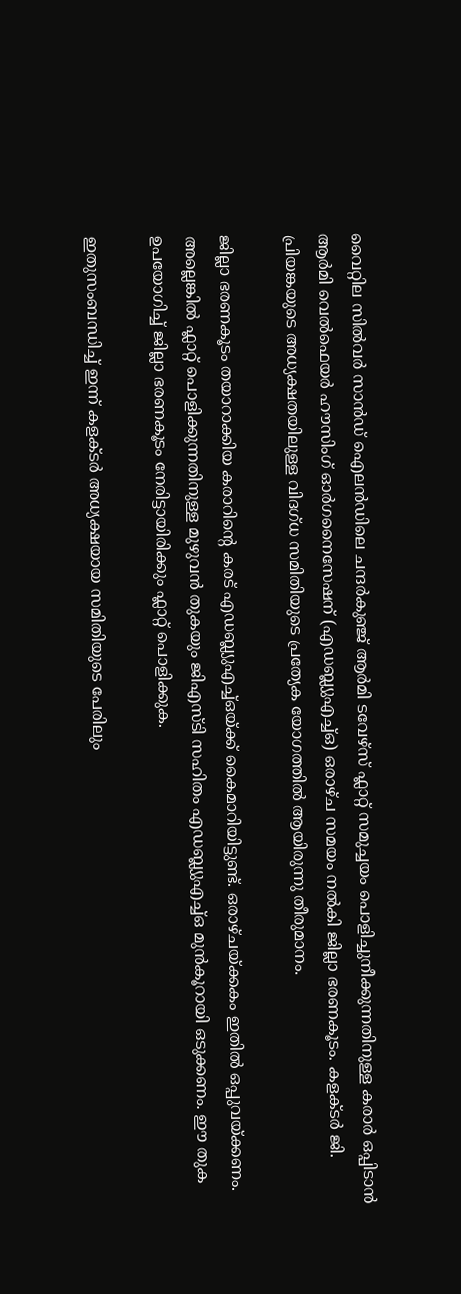വൈറ്റില സില്‍വര്‍ സാന്‍ഡ് ഐലന്‍ഡിലെ ചന്ദര്‍കുഞ്ജ് ആര്‍മി ടവേഴ്‌സ് ഫ്ലാറ്റ് സമുച്ചയം പൊളിച്ചുനീക്കുന്നതിനുള്ള കരാര്‍ ഒപ്പിടാന്‍ ആര്‍മി വെല്‍ഫെയര്‍ ഹൗസിംഗ് ഓര്‍ഗനൈസേഷന് (എഡബ്ല്യുഎച്ച്ഒ) ഒരാഴ്ച സമയം നല്‍കി ജില്ലാ ഭരണകൂടം. കളക്ടര്‍ ജി. പ്രിയങ്കയുടെ അധ്യക്ഷതയിലുള്ള വിദഗ്ധ സമിതിയുടെ പ്രത്യേക യോഗത്തില്‍ ആയിരുന്നു തീരുമാനം.

ജില്ലാ ഭരണകൂടം തയാറാക്കിയ കരാറിന്‍റെ കരട് എഡബ്ല്യുഎച്ച്ഒയ്ക്ക് കൈമാറിയിട്ടുണ്ട്. ഒരാഴ്ചയ്ക്കകം ഇതില്‍ ഒപ്പുവയ്ക്കണം. അല്ലെങ്കില്‍ ഫ്ലാറ്റ് പൊളിക്കുന്നതിനുള്ള മുഴുവന്‍ തുകയും ജിഎസ്ടി സഹിതം എഡബ്ല്യുഎച്ച്ഒ മുന്‍കൂറായി ഒടുക്കണം. ഈ തുക ഉപയോഗിച്ച് ജില്ലാ ഭരണകൂടം നേരിട്ടായിരിക്കും ഫ്ലാറ്റ് പൊളിക്കുക.

ഇതുസംബന്ധിച്ച് ഇന്ന് കളക്ടര്‍ അധ്യക്ഷയായ സമിതിയുടെ പേരിലും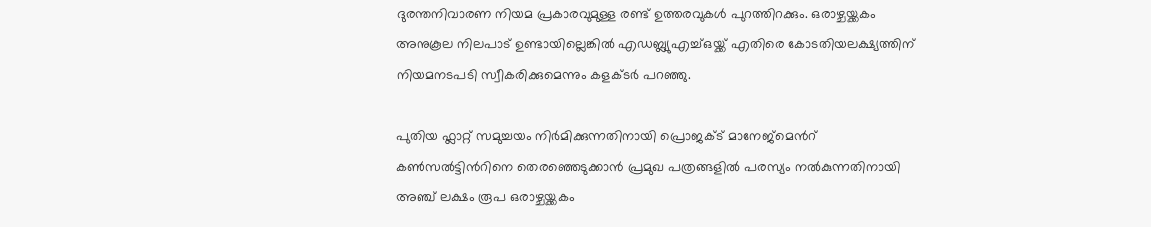ദുരന്തനിവാരണ നിയമ പ്രകാരവുമുള്ള രണ്ട് ഉത്തരവുകള്‍ പുറത്തിറക്കും. ഒരാഴ്ചയ്ക്കകം അനുകൂല നിലപാട് ഉണ്ടായില്ലെങ്കില്‍ എഡബ്ല്യുഎച്ച്ഒയ്ക്ക് എതിരെ കോടതിയലക്ഷ്യത്തിന് നിയമനടപടി സ്വീകരിക്കുമെന്നും കളക്ടര്‍ പറഞ്ഞു.

പുതിയ ഫ്ലാറ്റ് സമുച്ചയം നിർമിക്കുന്നതിനായി പ്രൊജക്ട് മാനേജ്മെന്‍റ് കൺസൽട്ടിന്‍റിനെ തെരഞ്ഞെടുക്കാന്‍ പ്രമുഖ പത്രങ്ങളില്‍ പരസ്യം നല്‍കുന്നതിനായി അഞ്ച് ലക്ഷം രൂപ ഒരാഴ്ചയ്ക്കകം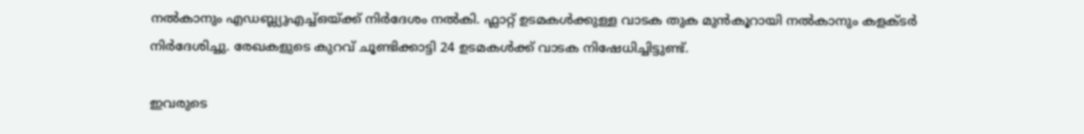നല്‍കാനും എഡബ്ല്യുഎച്ച്ഒയ്ക്ക് നിര്‍ദേശം നല്‍കി. ഫ്ലാറ്റ് ഉടമകള്‍ക്കുള്ള വാടക തുക മുന്‍കൂറായി നല്‍കാനും കളക്ടര്‍ നിര്‍ദേശിച്ചു. രേഖകളുടെ കുറവ് ചൂണ്ടിക്കാട്ടി 24 ഉടമകള്‍ക്ക് വാടക നിഷേധിച്ചിട്ടുണ്ട്.

ഇവരുടെ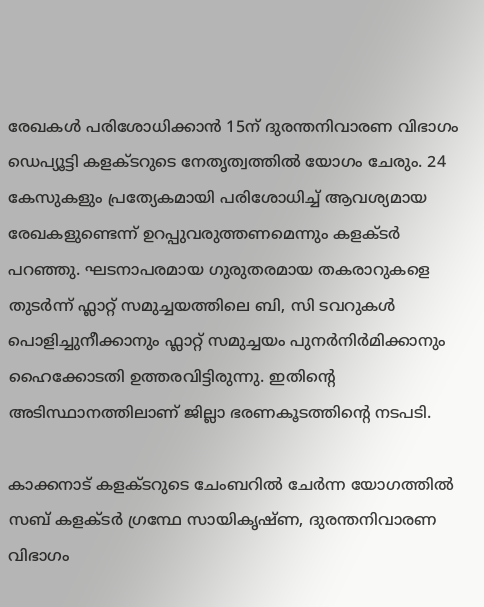രേഖകള്‍ പരിശോധിക്കാന്‍ 15ന് ദുരന്തനിവാരണ വിഭാഗം ഡെപ്യൂട്ടി കളക്ടറുടെ നേതൃത്വത്തില്‍ യോഗം ചേരും. 24 കേസുകളും പ്രത്യേകമായി പരിശോധിച്ച് ആവശ്യമായ രേഖകളുണ്ടെന്ന് ഉറപ്പുവരുത്തണമെന്നും കളക്ടർ പറഞ്ഞു. ഘടനാപരമായ ഗുരുതരമായ തകരാറുകളെ തുടര്‍ന്ന് ഫ്ലാറ്റ് സമുച്ചയത്തിലെ ബി, സി ടവറുകള്‍ പൊളിച്ചുനീക്കാനും ഫ്ലാറ്റ് സമുച്ചയം പുനര്‍നിര്‍മിക്കാനും ഹൈക്കോടതി ഉത്തരവിട്ടിരുന്നു. ഇതിന്‍റെ അടിസ്ഥാനത്തിലാണ് ജില്ലാ ഭരണകൂടത്തിന്‍റെ നടപടി.

കാക്കനാട് കളക്ടറുടെ ചേംബറില്‍ ചേര്‍ന്ന യോഗത്തില്‍ സബ് കളക്ടര്‍ ഗ്രന്ഥേ സായികൃഷ്ണ, ദുരന്തനിവാരണ വിഭാഗം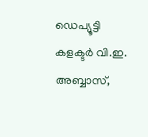ഡെപ്യൂട്ടി കളക്ടര്‍ വി.ഇ. അബ്ബാസ്,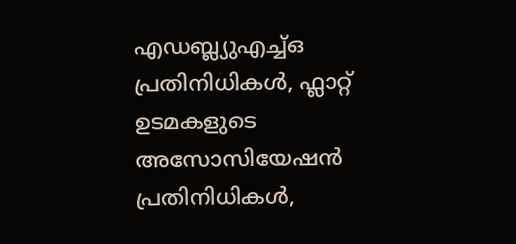എഡബ്ല്യുഎച്ച്ഒ പ്രതിനിധികള്‍, ഫ്ലാറ്റ് ഉടമകളുടെ അസോസിയേഷന്‍ പ്രതിനിധികള്‍,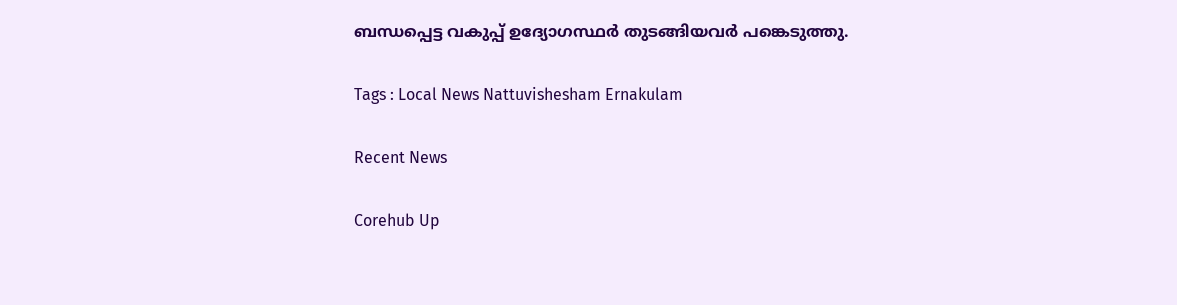ബന്ധപ്പെട്ട വകുപ്പ് ഉദ്യോഗസ്ഥര്‍ തുടങ്ങിയവര്‍ പങ്കെടുത്തു.

Tags : Local News Nattuvishesham Ernakulam

Recent News

Corehub Up